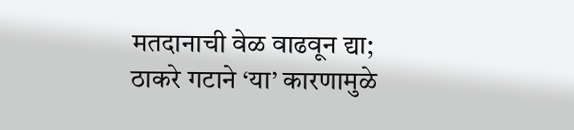मतदानाची वेळ वाढवून द्या; ठाकरे गटाने ‘या’ कारणामुळे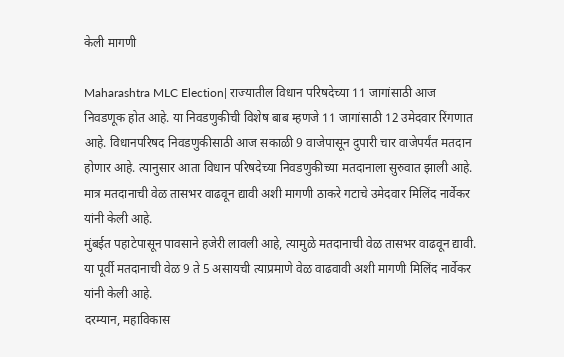केली मागणी

Maharashtra MLC Election| राज्यातील विधान परिषदेच्या 11 जागांसाठी आज निवडणूक होत आहे. या निवडणुकीची विशेष बाब म्हणजे 11 जागांसाठी 12 उमेदवार रिंगणात आहे. विधानपरिषद निवडणुकीसाठी आज सकाळी 9 वाजेपासून दुपारी चार वाजेपर्यंत मतदान होणार आहे. त्यानुसार आता विधान परिषदेच्या निवडणुकीच्या मतदानाला सुरुवात झाली आहे. मात्र मतदानाची वेळ तासभर वाढवून द्यावी अशी मागणी ठाकरे गटाचे उमेदवार मिलिंद नार्वेकर यांनी केली आहे.
मुंबईत पहाटेपासून पावसाने हजेरी लावली आहे, त्यामुळे मतदानाची वेळ तासभर वाढवून द्यावी. या पूर्वी मतदानाची वेळ 9 ते 5 असायची त्याप्रमाणे वेळ वाढवावी अशी मागणी मिलिंद नार्वेकर यांनी केली आहे.
दरम्यान, महाविकास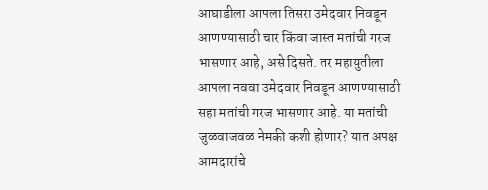आघाडीला आपला तिसरा उमेदवार निवडून आणण्यासाठी चार किंवा जास्त मतांची गरज भासणार आहे, असे दिसते. तर महायुतीला आपला नववा उमेदवार निवडून आणण्यासाठी सहा मतांची गरज भासणार आहे. या मतांची जुळवाजवळ नेमकी कशी होणार? यात अपक्ष आमदारांचे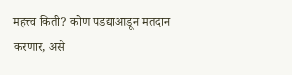महत्त्व किती? कोण पडद्याआडून मतदान करणार, असे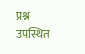प्रश्न उपस्थित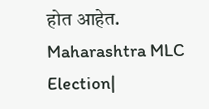होत आहेत. Maharashtra MLC Election|